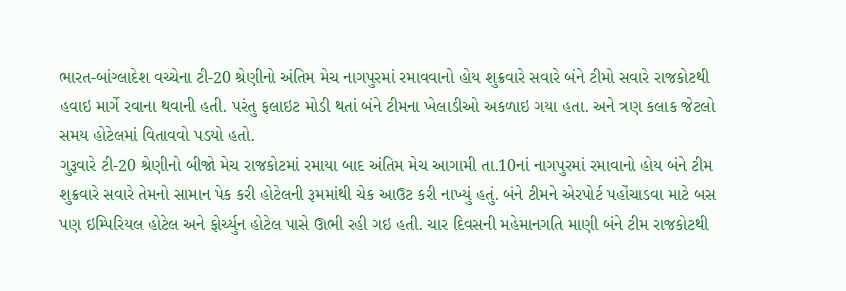ભારત-બાંગ્લાદેશ વચ્ચેના ટી-20 શ્રેણીનો અંતિમ મેચ નાગપુરમાં રમાવવાનો હોય શુક્રવારે સવારે બંને ટીમો સવારે રાજકોટથી હવાઇ માર્ગે રવાના થવાની હતી. પરંતુ ફલાઇટ મોડી થતાં બંને ટીમના ખેલાડીઓ અકળાઇ ગયા હતા. અને ત્રણ કલાક જેટલો સમય હોટેલમાં વિતાવવો પડયો હતો.
ગુરૂવારે ટી-20 શ્રેણીનો બીજો મેચ રાજકોટમાં રમાયા બાદ અંતિમ મેચ આગામી તા.10નાં નાગપુરમાં રમાવાનો હોય બંને ટીમ શુક્રવારે સવારે તેમનો સામાન પેક કરી હોટેલની રૂમમાંથી ચેક આઉટ કરી નાખ્યું હતું. બંને ટીમને એરપોર્ટ પહોંચાડવા માટે બસ પણ ઇમ્પિરિયલ હોટેલ અને ફોર્ચ્યુન હોટેલ પાસે ઊભી રહી ગઇ હતી. ચાર દિવસની મહેમાનગતિ માણી બંને ટીમ રાજકોટથી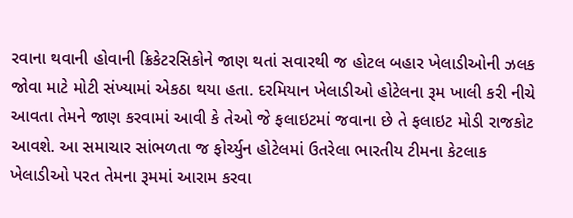રવાના થવાની હોવાની ક્રિકેટરસિકોને જાણ થતાં સવારથી જ હોટલ બહાર ખેલાડીઓની ઝલક જોવા માટે મોટી સંખ્યામાં એકઠા થયા હતા. દરમિયાન ખેલાડીઓ હોટેલના રૂમ ખાલી કરી નીચે આવતા તેમને જાણ કરવામાં આવી કે તેઓ જે ફલાઇટમાં જવાના છે તે ફલાઇટ મોડી રાજકોટ આવશે. આ સમાચાર સાંભળતા જ ફોર્ચ્યુન હોટેલમાં ઉતરેલા ભારતીય ટીમના કેટલાક ખેલાડીઓ પરત તેમના રૂમમાં આરામ કરવા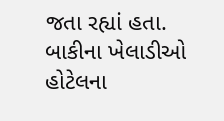જતા રહ્યાં હતા. બાકીના ખેલાડીઓ હોટેલના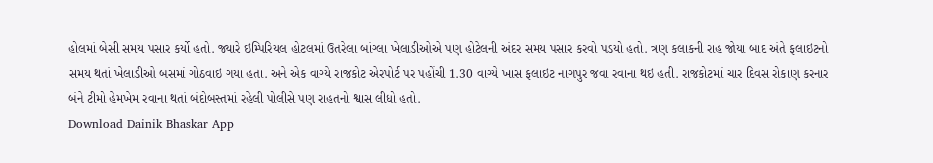હોલમાં બેસી સમય પસાર કર્યો હતો. જ્યારે ઇમ્પિરિયલ હોટલમાં ઉતરેલા બાંગ્લા ખેલાડીઓએ પણ હોટેલની અંદર સમય પસાર કરવો પડયો હતો. ત્રણ કલાકની રાહ જોયા બાદ અંતે ફલાઇટનો સમય થતાં ખેલાડીઓ બસમાં ગોઠવાઇ ગયા હતા. અને એક વાગ્યે રાજકોટ એરપોર્ટ પર પહોંચી 1.30 વાગ્યે ખાસ ફલાઇટ નાગપુર જવા રવાના થઇ હતી. રાજકોટમાં ચાર દિવસ રોકાણ કરનાર બંને ટીમો હેમખેમ રવાના થતાં બંદોબસ્તમાં રહેલી પોલીસે પણ રાહતનો શ્વાસ લીધો હતો.
Download Dainik Bhaskar App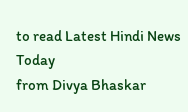to read Latest Hindi News Today
from Divya Bhaskar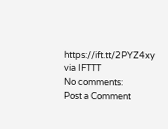https://ift.tt/2PYZ4xy
via IFTTT
No comments:
Post a Comment